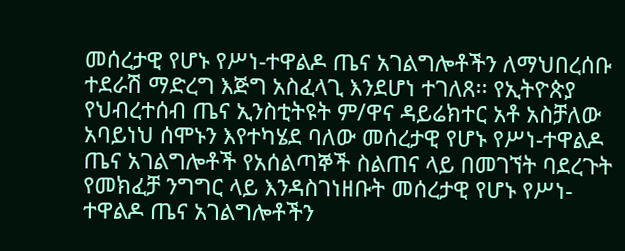መሰረታዊ የሆኑ የሥነ-ተዋልዶ ጤና አገልግሎቶችን ለማህበረሰቡ ተደራሽ ማድረግ እጅግ አስፈላጊ እንደሆነ ተገለጸ፡፡ የኢትዮጵያ የህብረተሰብ ጤና ኢንስቲትዩት ም/ዋና ዳይሬክተር አቶ አስቻለው አባይነህ ሰሞኑን እየተካሄደ ባለው መሰረታዊ የሆኑ የሥነ-ተዋልዶ ጤና አገልግሎቶች የአሰልጣኞች ስልጠና ላይ በመገኘት ባደረጉት የመክፈቻ ንግግር ላይ እንዳስገነዘቡት መሰረታዊ የሆኑ የሥነ-ተዋልዶ ጤና አገልግሎቶችን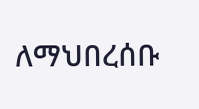ለማህበረሰቡ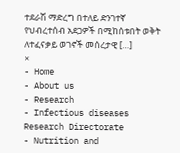ተደራሽ ማድረግ በተለይ ድንገተኛ የህብረተሰብ አደጋዎች በሚከሰቱበት ወቅት ለተፈናቃይ ወገኖች መሰረታዊ […]
×
- Home
- About us
- Research
- Infectious diseases Research Directorate
- Nutrition and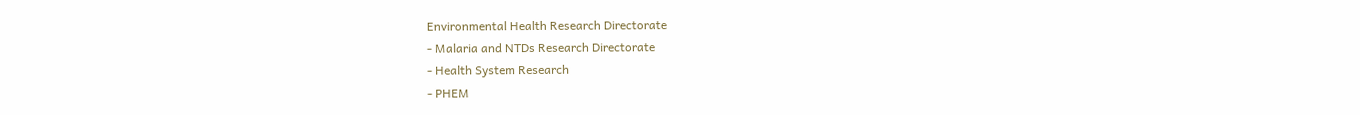Environmental Health Research Directorate
- Malaria and NTDs Research Directorate
- Health System Research
- PHEM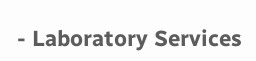- Laboratory Services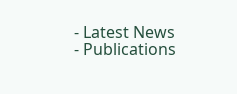- Latest News
- Publications